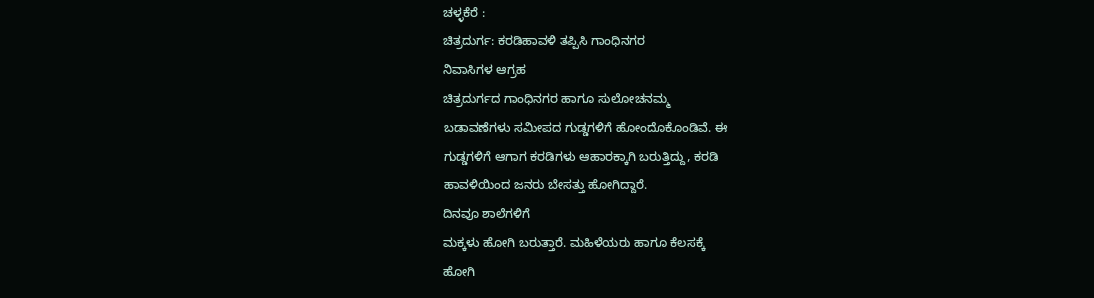ಚಳ್ಳಕೆರೆ :
ಚಿತ್ರದುರ್ಗ: ಕರಡಿಹಾವಳಿ ತಪ್ಪಿಸಿ ಗಾಂಧಿನಗರ
ನಿವಾಸಿಗಳ ಆಗ್ರಹ
ಚಿತ್ರದುರ್ಗದ ಗಾಂಧಿನಗರ ಹಾಗೂ ಸುಲೋಚನಮ್ಮ
ಬಡಾವಣೆಗಳು ಸಮೀಪದ ಗುಡ್ಡಗಳಿಗೆ ಹೋಂದೊಕೊಂಡಿವೆ. ಈ
ಗುಡ್ಡಗಳಿಗೆ ಆಗಾಗ ಕರಡಿಗಳು ಆಹಾರಕ್ಕಾಗಿ ಬರುತ್ತಿದ್ದು, ಕರಡಿ
ಹಾವಳಿಯಿಂದ ಜನರು ಬೇಸತ್ತು ಹೋಗಿದ್ದಾರೆ.
ದಿನವೂ ಶಾಲೆಗಳಿಗೆ
ಮಕ್ಕಳು ಹೋಗಿ ಬರುತ್ತಾರೆ. ಮಹಿಳೆಯರು ಹಾಗೂ ಕೆಲಸಕ್ಕೆ
ಹೋಗಿ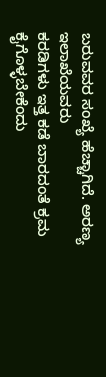ಬರುವವರ ಸಂಖ್ಯೆ ಹೆಚ್ಚಾಗಿದೆ. ಅರಣ್ಯ ಇಲಾಖೆಯವರು
ಕರಡಿಗಳು ಇತ್ತ ಕಡೆ ಬಾರದಂತೆ ಕ್ರಮ ಕೈಗೊಳ್ಳಬೇಕೆಂದು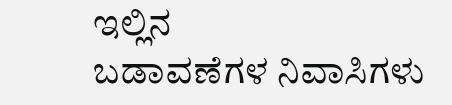ಇಲ್ಲಿನ
ಬಡಾವಣೆಗಳ ನಿವಾಸಿಗಳು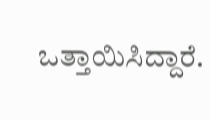ಒತ್ತಾಯಿಸಿದ್ದಾರೆ.